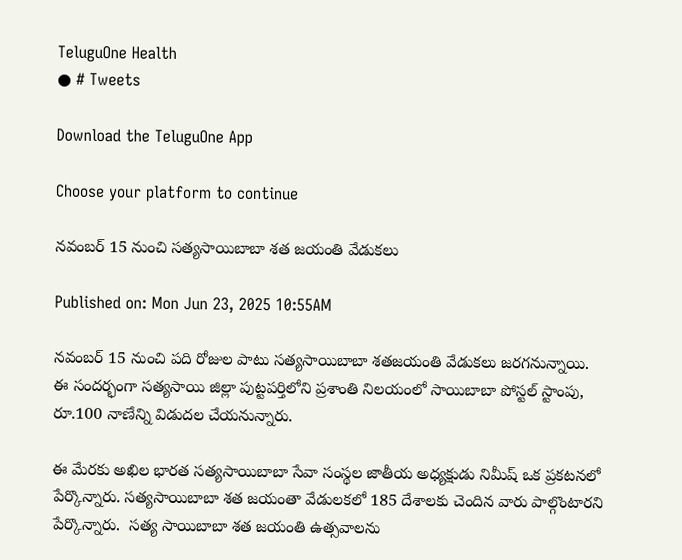TeluguOne Health
● # Tweets

Download the TeluguOne App

Choose your platform to continue

నవంబర్ 15 నుంచి సత్యసాయిబాబా శత జయంతి వేడుకలు

Published on: Mon Jun 23, 2025 10:55AM

నవంబర్ 15 నుంచి పది రోజుల పాటు సత్యసాయిబాబా శతజయంతి వేడుకలు జరగనున్నాయి. ఈ సందర్భంగా సత్యసాయి జిల్లా పుట్టపర్తిలోని ప్రశాంతి నిలయంలో సాయిబాబా పోస్టల్ స్టాంపు, రూ.100 నాణేన్ని విడుదల చేయనున్నారు.

ఈ మేరకు అఖిల భారత సత్యసాయిబాబా సేవా సంస్థల జాతీయ అధ్యక్షుడు నిమీష్ ఒక ప్రకటనలో పేర్కొన్నారు. సత్యసాయిబాబా శత జయంతా వేడులకలో 185 దేశాలకు చెందిన వారు పాల్గొంటారని పేర్కొన్నారు.  సత్య సాయిబాబా శత జయంతి ఉత్సవాలను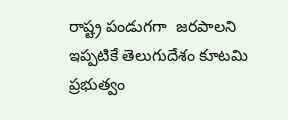రాష్ట్ర పండుగగా  జరపాలని ఇప్పటికే తెలుగుదేశం కూటమి ప్రభుత్వం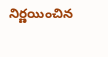నిర్ణయించిన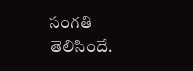సంగతి తెలిసిందే.